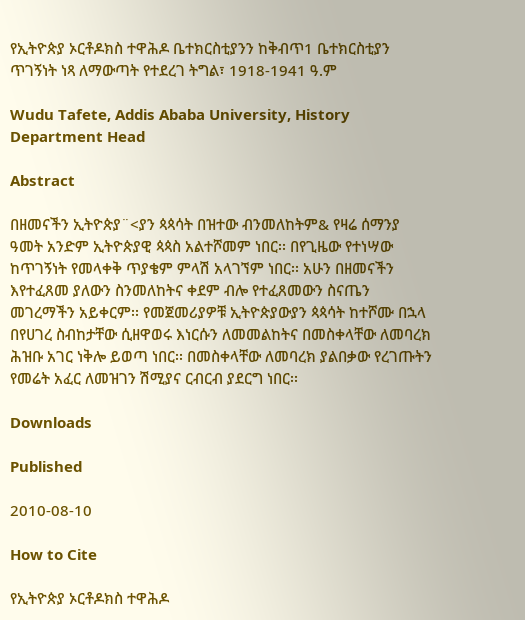የኢትዮጵያ ኦርቶዶክስ ተዋሕዶ ቤተክርስቲያንን ከቅብጥ1 ቤተክርስቲያን ጥገኝነት ነጻ ለማውጣት የተደረገ ትግል፣ 1918-1941 ዓ.ም

Wudu Tafete, Addis Ababa University, History Department Head

Abstract

በዘመናችን ኢትዮጵያ¨<ያን ጳጳሳት በዝተው ብንመለከትም& የዛሬ ሰማንያ ዓመት አንድም ኢትዮጵያዊ ጳጳስ አልተሾመም ነበር፡፡ በየጊዜው የተነሣው ከጥገኝነት የመላቀቅ ጥያቄም ምላሽ አላገኘም ነበር፡፡ አሁን በዘመናችን እየተፈጸመ ያለውን ስንመለከትና ቀደም ብሎ የተፈጸመውን ስናጤን መገረማችን አይቀርም፡፡ የመጀመሪያዎቹ ኢትዮጵያውያን ጳጳሳት ከተሾሙ በኋላ በየሀገረ ስብከታቸው ሲዘዋወሩ እነርሱን ለመመልከትና በመስቀላቸው ለመባረክ ሕዝቡ አገር ነቅሎ ይወጣ ነበር፡፡ በመስቀላቸው ለመባረክ ያልበቃው የረገጡትን የመሬት አፈር ለመዝገን ሽሚያና ርብርብ ያደርግ ነበር፡፡

Downloads

Published

2010-08-10

How to Cite

የኢትዮጵያ ኦርቶዶክስ ተዋሕዶ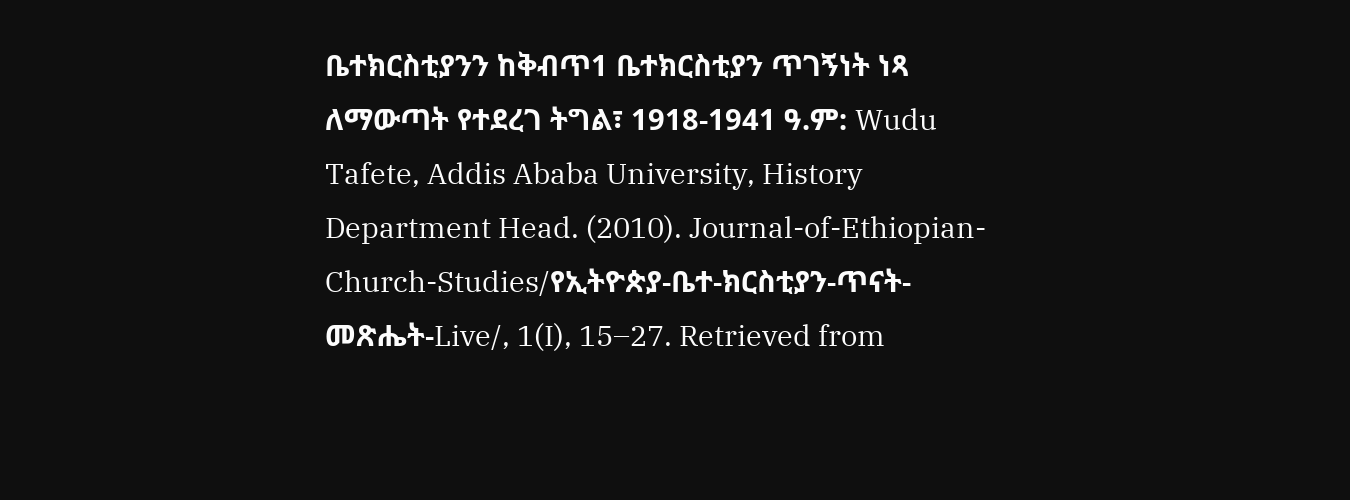ቤተክርስቲያንን ከቅብጥ1 ቤተክርስቲያን ጥገኝነት ነጻ ለማውጣት የተደረገ ትግል፣ 1918-1941 ዓ.ም: Wudu Tafete, Addis Ababa University, History Department Head. (2010). Journal-of-Ethiopian-Church-Studies/የኢትዮጵያ-ቤተ-ክርስቲያን-ጥናት-መጽሔት-Live/, 1(I), 15–27. Retrieved from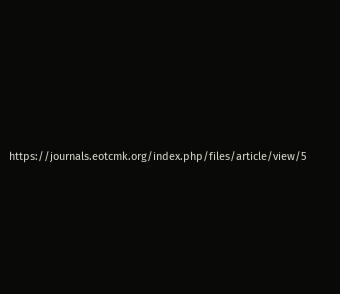https://journals.eotcmk.org/index.php/files/article/view/5